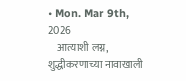• Mon. Mar 9th, 2026
    आत्याशी लग्न, शुद्धीकरणाच्या नावाखाली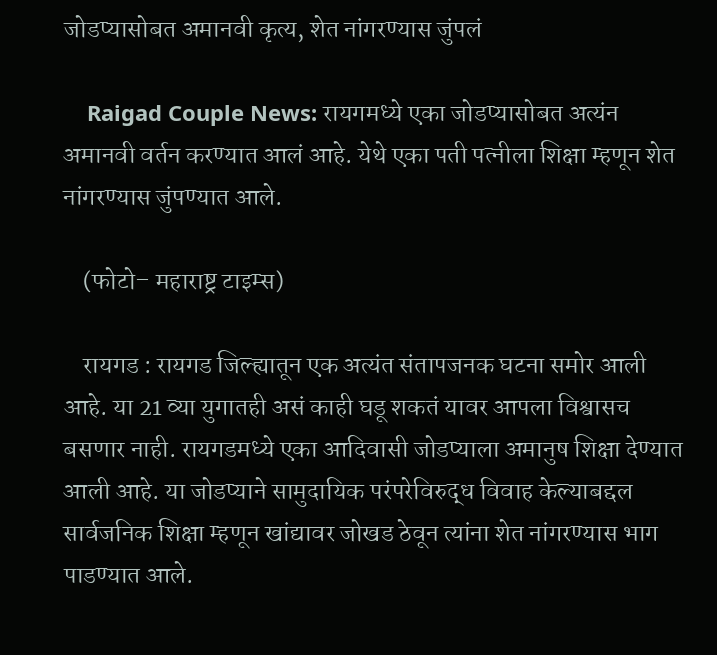जोडप्यासोबत अमानवी कृत्य, शेत नांगरण्यास जुंपलं

    Raigad Couple News: रायगमध्ये एका जोडप्यासोबत अत्यंन अमानवी वर्तन करण्यात आलं आहे. येथे एका पती पत्नीला शिक्षा म्हणून शेत नांगरण्यास जुंपण्यात आले.

    (फोटो– महाराष्ट्र टाइम्स)

    रायगड : रायगड जिल्ह्यातून एक अत्यंत संतापजनक घटना समोर आली आहे. या 21 व्या युगातही असं काही घडू शकतं यावर आपला विश्वासच बसणार नाही. रायगडमध्ये एका आदिवासी जोडप्याला अमानुष शिक्षा देण्यात आली आहे. या जोडप्याने सामुदायिक परंपरेविरुद्ध विवाह केल्याबद्दल सार्वजनिक शिक्षा म्हणून खांद्यावर जोखड ठेवून त्यांना शेत नांगरण्यास भाग पाडण्यात आले.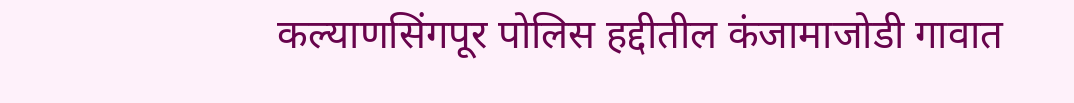कल्याणसिंगपूर पोलिस हद्दीतील कंजामाजोडी गावात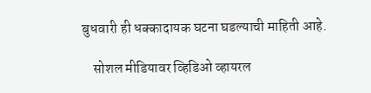बुधवारी ही धक्कादायक घटना घडल्याची माहिती आहे.

    सोशल मीडियावर व्हिडिओ व्हायरल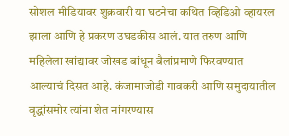सोशल मीडियावर शुक्रवारी या घटनेचा कथित व्हिडिओ व्हायरल झाला आणि हे प्रकरण उघडकीस आलं. यात तरुण आणि महिलेला खांद्यावर जोखड बांधून बैलांप्रमाणे फिरवण्यात आल्याचं दिसत आहे. कंजामाजोडी गावकरी आणि समुदायातील वृद्धांसमोर त्यांना शेत नांगरण्यास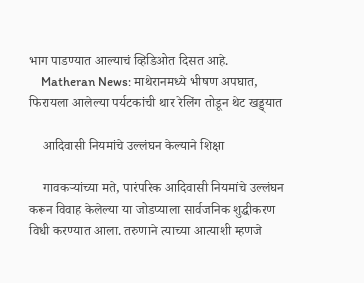भाग पाडण्यात आल्याचं व्हिडिओत दिसत आहे.
    Matheran News: माथेरानमध्ये भीषण अपघात, फिरायला आलेल्या पर्यटकांची थार रेलिंग तोडून थेट खड्ड्यात

    आदिवासी नियमांचे उल्लंघन केल्याने शिक्षा

    गावकऱ्यांच्या मते, पारंपरिक आदिवासी नियमांचे उल्लंघन करून विवाह केलेल्या या जोडप्याला सार्वजनिक शुद्धीकरण विधी करण्यात आला. तरुणाने त्याच्या आत्याशी म्हणजे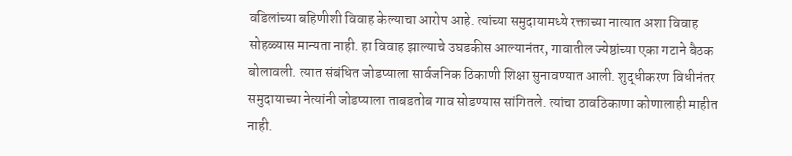वडिलांच्या बहिणीशी विवाह केल्याचा आरोप आहे. त्यांच्या समुदायामध्ये रक्ताच्या नात्यात अशा विवाह सोहळ्यास मान्यता नाही. हा विवाह झाल्याचे उघडकीस आल्यानंतर, गावातील ज्येष्ठांच्या एका गटाने बैठक बोलावली. त्यात संबंधित जोडप्याला सार्वजनिक ठिकाणी शिक्षा सुनावण्यात आली. शुद्धीकरण विधीनंतर समुदायाच्या नेत्यांनी जोडप्याला ताबडतोब गाव सोडण्यास सांगितले. त्यांचा ठावठिकाणा कोणालाही माहीत नाही.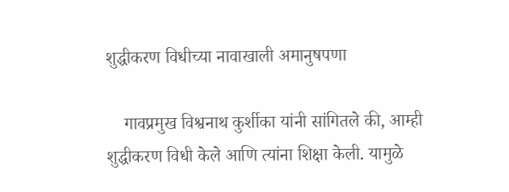शुद्धीकरण विधीच्या नावाखाली अमानुषपणा

    गावप्रमुख विश्वनाथ कुर्शीका यांनी सांगितले की, आम्ही शुद्धीकरण विधी केले आणि त्यांना शिक्षा केली. यामुळे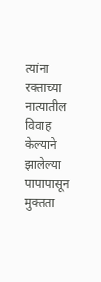त्यांना रक्ताच्या नात्यातील विवाह केल्याने झालेल्या पापापासून मुक्तता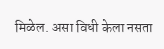मिळेल. असा विधी केला नसता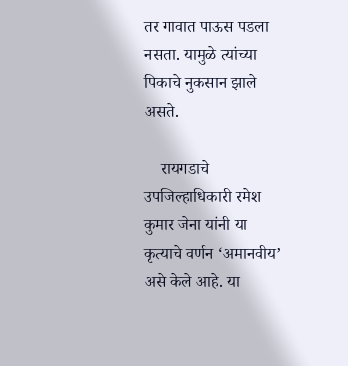तर गावात पाऊस पडला नसता. यामुळे त्यांच्या पिकाचे नुकसान झाले असते.

    रायगडाचे उपजिल्हाधिकारी रमेश कुमार जेना यांनी या कृत्याचे वर्णन ‘अमानवीय’ असे केले आहे. या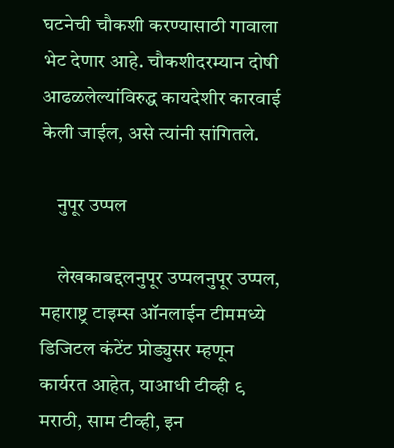घटनेची चौकशी करण्यासाठी गावाला भेट देणार आहे. चौकशीदरम्यान दोषी आढळलेल्यांविरुद्ध कायदेशीर कारवाई केली जाईल, असे त्यांनी सांगितले.

    नुपूर उप्पल

    लेखकाबद्दलनुपूर उप्पलनुपूर उप्पल, महाराष्ट्र टाइम्स ऑनलाईन टीममध्ये डिजिटल कंटेंट प्रोड्युसर म्हणून कार्यरत आहेत, याआधी टीव्ही ९ मराठी, साम टीव्ही, इन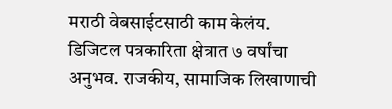मराठी वेबसाईटसाठी काम केलंय. डिजिटल पत्रकारिता क्षेत्रात ७ वर्षांचा अनुभव. राजकीय, सामाजिक लिखाणाची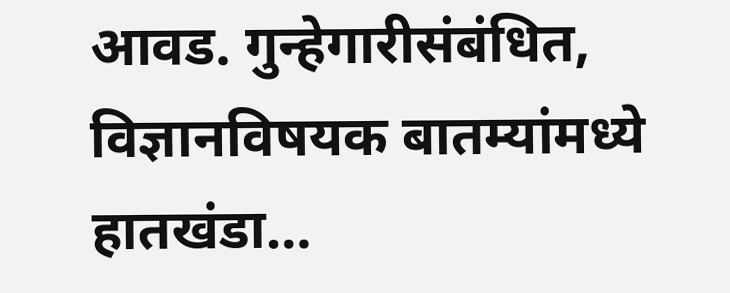आवड. गुन्हेगारीसंबंधित, विज्ञानविषयक बातम्यांमध्ये हातखंडा…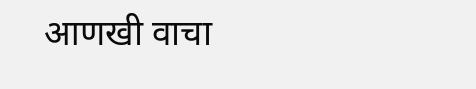आणखी वाचा